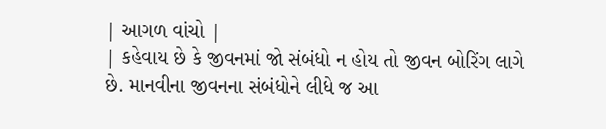| આગળ વાંચો |
| કહેવાય છે કે જીવનમાં જો સંબંધો ન હોય તો જીવન બોરિંગ લાગે છે. માનવીના જીવનના સંબંધોને લીધે જ આ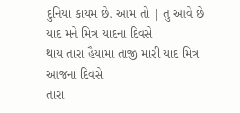દુનિયા કાયમ છે. આમ તો | તુ આવે છે યાદ મને મિત્ર યાદના દિવસે
થાય તારા હૈયામા તાજી મારી યાદ મિત્ર આજના દિવસે
તારા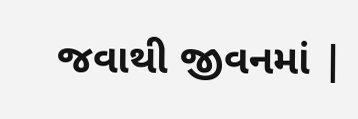જવાથી જીવનમાં |